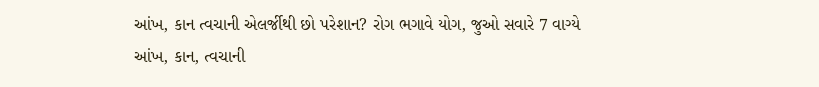આંખ, કાન ત્વચાની એલર્જીથી છો પરેશાન? રોગ ભગાવે યોગ, જુઓ સવારે 7 વાગ્યે
આંખ, કાન, ત્વચાની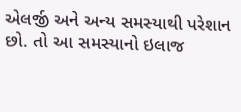એલર્જી અને અન્ય સમસ્યાથી પરેશાન છો. તો આ સમસ્યાનો ઇલાજ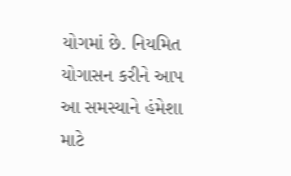યોગમાં છે. નિયમિત યોગાસન કરીને આપ આ સમસ્યાને હંમેશા માટે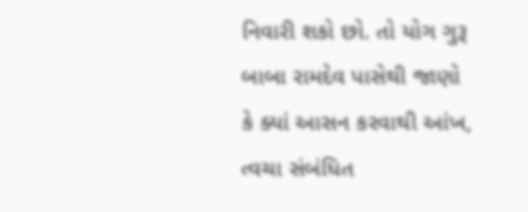નિવારી શકો છો. તો યોગ ગુરૂ બાબા રામદેવ પાસેથી જાણો કે ક્યાં આસન કરવાથી આંખ, ત્વચા સંબંધિત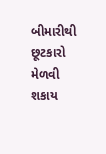બીમારીથી છૂટકારો મેળવી શકાય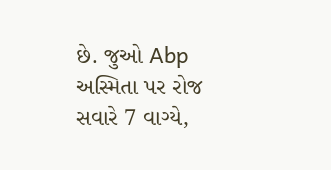છે. જુઓ Abp અસ્મિતા પર રોજ સવારે 7 વાગ્યે,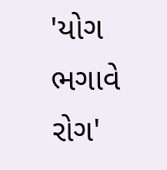'યોગ ભગાવે રોગ'